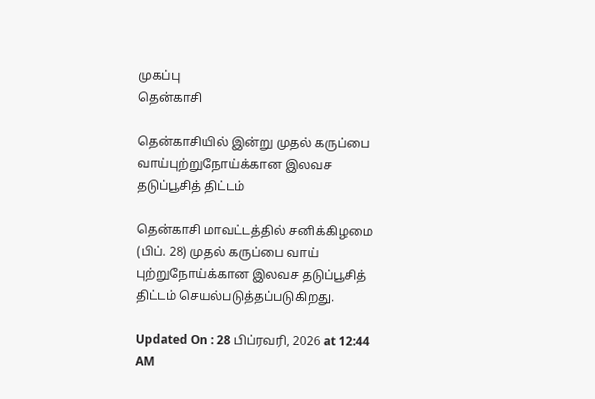முகப்பு
தென்காசி

தென்காசியில் இன்று முதல் கருப்பை வாய்புற்றுநோய்க்கான இலவச தடுப்பூசித் திட்டம்

தென்காசி மாவட்டத்தில் சனிக்கிழமை (பிப். 28) முதல் கருப்பை வாய் புற்றுநோய்க்கான இலவச தடுப்பூசித் திட்டம் செயல்படுத்தப்படுகிறது.

Updated On : 28 பிப்ரவரி, 2026 at 12:44 AM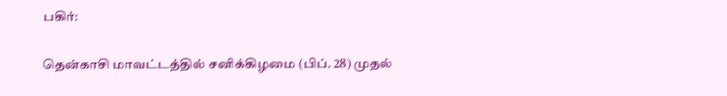பகிர்:

தென்காசி மாவட்டத்தில் சனிக்கிழமை (பிப். 28) முதல்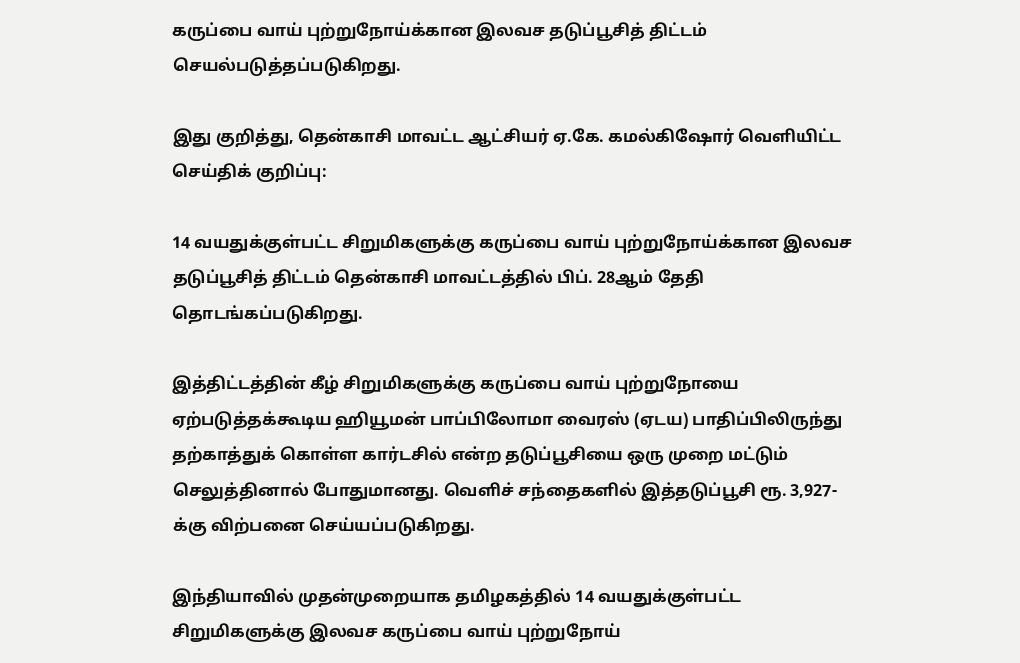கருப்பை வாய் புற்றுநோய்க்கான இலவச தடுப்பூசித் திட்டம் செயல்படுத்தப்படுகிறது.

இது குறித்து, தென்காசி மாவட்ட ஆட்சியர் ஏ.கே. கமல்கிஷோர் வெளியிட்ட செய்திக் குறிப்பு:

14 வயதுக்குள்பட்ட சிறுமிகளுக்கு கருப்பை வாய் புற்றுநோய்க்கான இலவச தடுப்பூசித் திட்டம் தென்காசி மாவட்டத்தில் பிப். 28ஆம் தேதி தொடங்கப்படுகிறது.

இத்திட்டத்தின் கீழ் சிறுமிகளுக்கு கருப்பை வாய் புற்றுநோயை ஏற்படுத்தக்கூடிய ஹியூமன் பாப்பிலோமா வைரஸ் (ஏடய) பாதிப்பிலிருந்து தற்காத்துக் கொள்ள கார்டசில் என்ற தடுப்பூசியை ஒரு முறை மட்டும் செலுத்தினால் போதுமானது. வெளிச் சந்தைகளில் இத்தடுப்பூசி ரூ. 3,927-க்கு விற்பனை செய்யப்படுகிறது.

இந்தியாவில் முதன்முறையாக தமிழகத்தில் 14 வயதுக்குள்பட்ட சிறுமிகளுக்கு இலவச கருப்பை வாய் புற்றுநோய்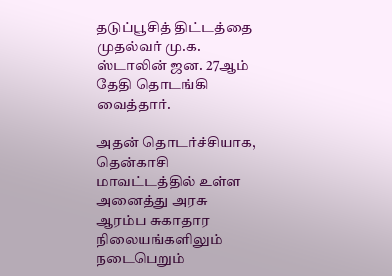தடுப்பூசித் திட்டத்தை முதல்வர் மு.க. ஸ்டாலின் ஜன. 27ஆம் தேதி தொடங்கி வைத்தார்.

அதன் தொடர்ச்சியாக, தென்காசி மாவட்டத்தில் உள்ள அனைத்து அரசு ஆரம்ப சுகாதார நிலையங்களிலும் நடைபெறும்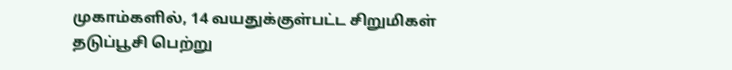முகாம்களில், 14 வயதுக்குள்பட்ட சிறுமிகள் தடுப்பூசி பெற்று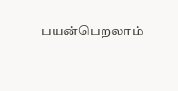பயன்பெறலாம்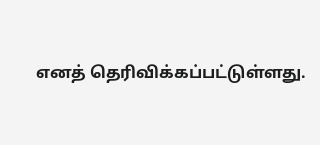எனத் தெரிவிக்கப்பட்டுள்ளது.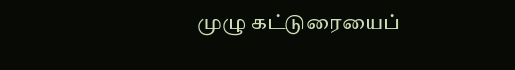முழு கட்டுரையைப்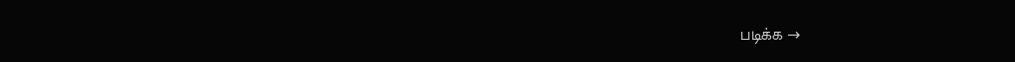படிக்க →